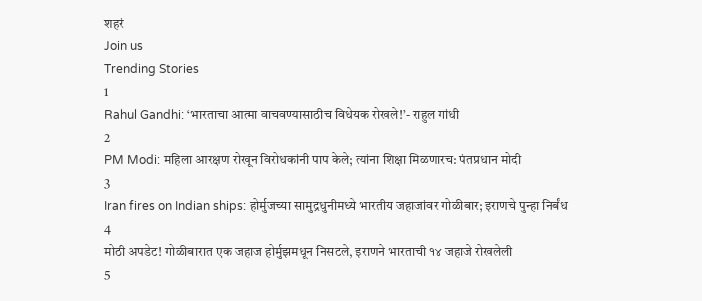शहरं
Join us
Trending Stories
1
Rahul Gandhi: ‘भारताचा आत्मा वाचवण्यासाठीच विधेयक रोखले!’- राहुल गांधी
2
PM Modi: महिला आरक्षण रोखून विरोधकांनी पाप केले; त्यांना शिक्षा मिळणारच: पंतप्रधान मोदी
3
Iran fires on Indian ships: होर्मुजच्या सामुद्रधुनीमध्ये भारतीय जहाजांवर गोळीबार; इराणचे पुन्हा निर्बंध
4
मोठी अपडेट! गोळीबारात एक जहाज होर्मुझमधून निसटले, इराणने भारताची १४ जहाजे रोखलेली
5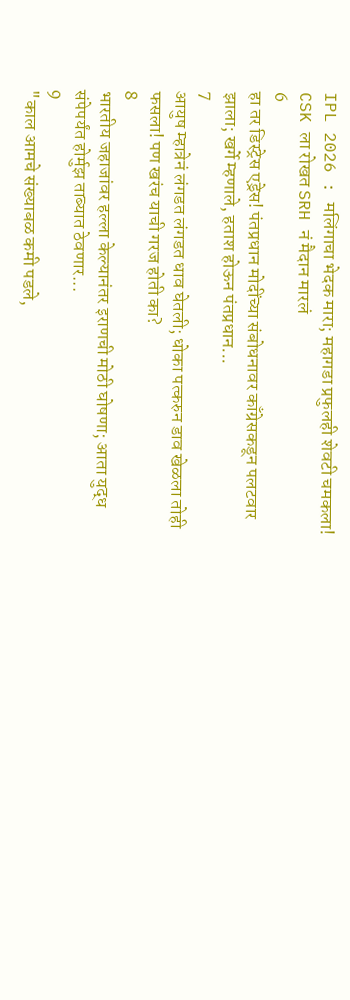IPL 2026 : मलिंगाचा भेदक मारा; महागडा प्रफुलही शेवटी चमकला! CSK ला रोखत SRH नं मैदान मारलं
6
हा तर डिस्ट्रेस एड्रेस! पंतप्रधान मोदींच्या संबोधनावर काँग्रेसकडून पलटवार झाला; खर्गे म्हणाले, हताश होऊन पंतप्रधान...
7
आयुष म्हात्रेनं लंगडत लंगडत धाव घेतली; धोका पत्करुन डाव खेळला तोही फसला! पण खरंच याची गरज होती का?
8
भारतीय जहाजांवर हल्ला केल्यानंतर इराणची मोठी घोषणा; आता युद्ध संपेपर्यंत होर्मुझ ताब्यात ठेवणार...
9
"काल आमचे संख्याबळ कमी पडले,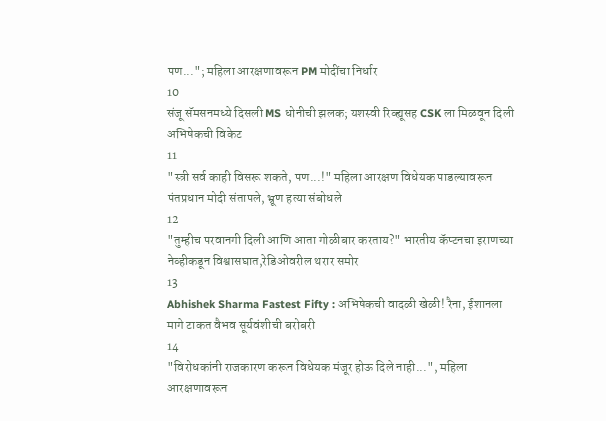पण..."; महिला आरक्षणावरून PM मोदींचा निर्धार
10
संजू सॅमसनमध्ये दिसली MS धोनीची झलक; यशस्वी रिव्ह्यूसह CSK ला मिळवून दिली अभिषेकची विकेट
11
"स्त्री सर्व काही विसरू शकते, पण...!" महिला आरक्षण विधेयक पाडल्यावरून पंतप्रधान मोदी संतापले, भ्रूण हत्या संबोधले
12
"तुम्हीच परवानगी दिली आणि आता गोळीबार करताय?" भारतीय कॅप्टनचा इराणच्या नेव्हीकडून विश्वासघात,रेडिओवरील थरार समोर
13
Abhishek Sharma Fastest Fifty : अभिषेकची वादळी खेळी! रैना, ईशानला मागे टाकत वैभव सूर्यवंशीची बरोबरी
14
"विरोधकांनी राजकारण करून विधेयक मंजूर होऊ दिले नाही...", महिला आरक्षणावरून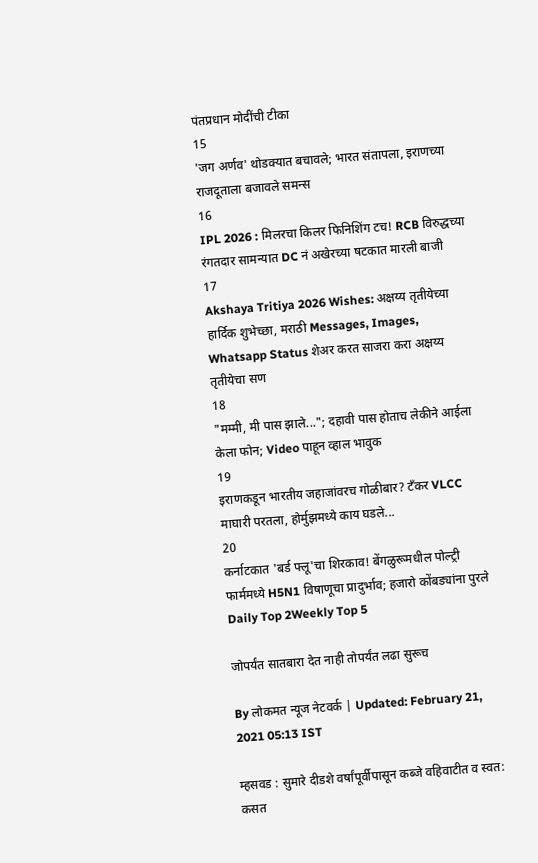पंतप्रधान मोदींची टीका
15
'जग अर्णव' थोडक्यात बचावले; भारत संतापला, इराणच्या राजदूताला बजावले समन्स
16
IPL 2026 : मिलरचा किलर फिनिशिंग टच! RCB विरुद्धच्या रंगतदार सामन्यात DC नं अखेरच्या षटकात मारली बाजी
17
Akshaya Tritiya 2026 Wishes: अक्षय्य तृतीयेच्या हार्दिक शुभेच्छा, मराठी Messages, Images, Whatsapp Status शेअर करत साजरा करा अक्षय्य तृतीयेचा सण
18
"मम्मी, मी पास झाले..."; दहावी पास होताच लेकीने आईला केला फोन; Video पाहून व्हाल भावुक
19
इराणकडून भारतीय जहाजांवरच गोळीबार? टँकर VLCC माघारी परतला, होर्मुझमध्ये काय घडले...
20
कर्नाटकात 'बर्ड फ्लू'चा शिरकाव! बेंगळुरूमधील पोल्ट्री फार्ममध्ये H5N1 विषाणूचा प्रादुर्भाव; हजारो कोंबड्यांना पुरले
Daily Top 2Weekly Top 5

जोपर्यंत सातबारा देत नाही तोपर्यंत लढा सुरूच

By लोकमत न्यूज नेटवर्क | Updated: February 21, 2021 05:13 IST

म्हसवड : सुमारे दीडशे वर्षांपूर्वीपासून कब्जे वहिवाटीत व स्वत: कसत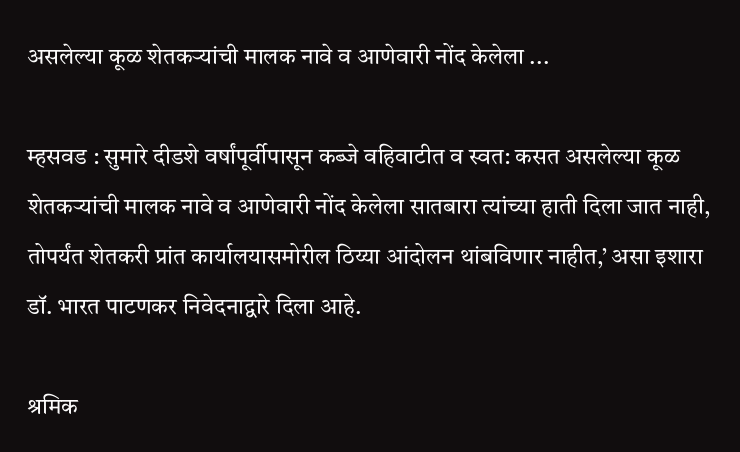असलेल्या कूळ शेतकऱ्यांची मालक नावे व आणेवारी नोंद केलेला ...

म्हसवड : सुमारे दीडशे वर्षांपूर्वीपासून कब्जे वहिवाटीत व स्वत: कसत असलेल्या कूळ शेतकऱ्यांची मालक नावे व आणेवारी नोंद केलेला सातबारा त्यांच्या हाती दिला जात नाही, तोपर्यंत शेतकरी प्रांत कार्यालयासमोरील ठिय्या आंदोलन थांबविणार नाहीत,’ असा इशारा डॉ. भारत पाटणकर निवेदनाद्वारे दिला आहे.

श्रमिक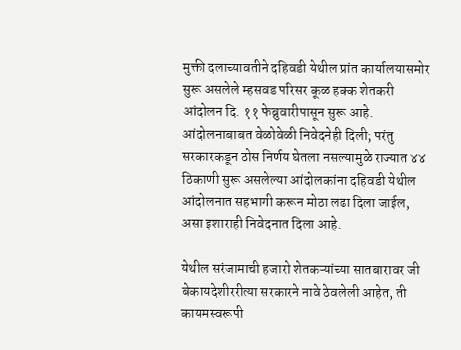मुक्ती दलाच्यावतीने दहिवडी येथील प्रांत कार्यालयासमोर सुरू असलेले म्हसवड परिसर कूळ हक्क शेतकरी आंदोलन दि. ११ फेब्रुवारीपासून सुरू आहे. आंदोलनाबाबत वेळोवेळी निवेदनेही दिली; परंतु सरकारकडून ठोस निर्णय घेतला नसल्यामुळे राज्यात ४४ ठिकाणी सुरू असलेल्या आंदोलकांना दहिवडी येथील आंदोलनात सहभागी करून मोठा लढा दिला जाईल, असा इशाराही निवेदनात दिला आहे.

येथील सरंजामाची हजारो शेतकऱ्यांच्या सातबारावर जी बेकायदेशीररीत्या सरकारने नावे ठेवलेली आहेत, ती कायमस्वरूपी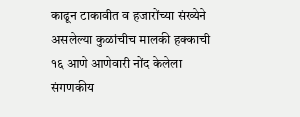काढून टाकावीत व हजारोंच्या संख्येने असलेल्या कुळांचीच मालकी हक्काची १६ आणे आणेवारी नोंद केलेला संगणकीय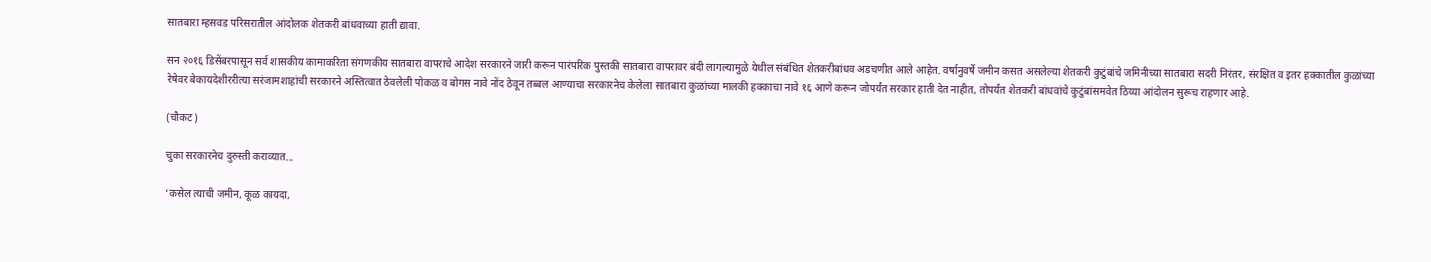सातबारा म्हसवड परिसरातील आंदोलक शेतकरी बांधवाच्या हाती द्यावा.

सन २०१६ डिसेंबरपासून सर्व शासकीय कामाकरिता संगणकीय सातबारा वापराचे आदेश सरकारने जारी करून पारंपरिक पुस्तकी सातबारा वापरावर बंदी लागल्यामुळे येथील संबंधित शेतकरीबांधव अडचणीत आले आहेत. वर्षानुवर्षे जमीन कसत असलेल्या शेतकरी कुटुंबांचे जमिनीच्या सातबारा सदरी निरंतर, संरक्षित व इतर हक्कातील कुळांच्या रेषेवर बेकायदेशीररीत्या सरंजामशाहांची सरकारने अस्तित्वात ठेवलेली पोकळ व बोगस नावे नोंद ठेवून तब्बल आण्याचा सरकारनेच केलेला सातबारा कुळांच्या मालकी हक्काचा नावे १६ आणे करून जोपर्यंत सरकार हाती देत नाहीत, तोपर्यंत शेतकरी बांधवांचे कुटुंबांसमवेत ठिय्या आंदोलन सुरूच राहणार आहे.

(चौकट)

चुका सरकारनेच दुरुस्ती कराव्यात...

‘कसेल त्याची जमीन, कूळ कायदा,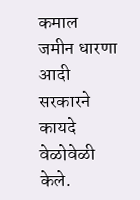कमाल जमीन धारणा आदी सरकारने कायदे वेळोवेळी केले.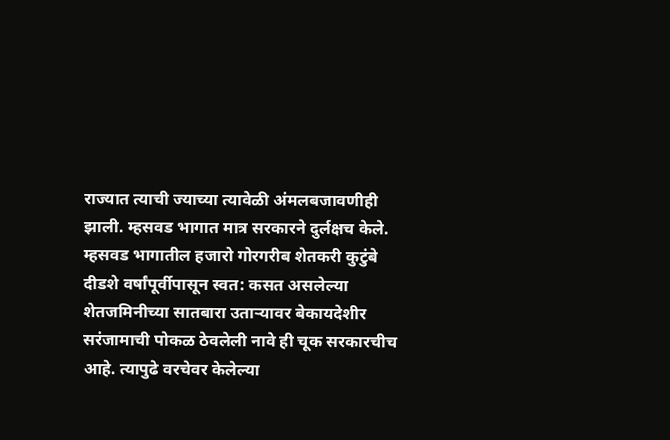राज्यात त्याची ज्याच्या त्यावेळी अंमलबजावणीही झाली. म्हसवड भागात मात्र सरकारने दुर्लक्षच केले. म्हसवड भागातील हजारो गोरगरीब शेतकरी कुटुंबे दीडशे वर्षांपूर्वीपासून स्वत: कसत असलेल्या शेतजमिनीच्या सातबारा उताऱ्यावर बेकायदेशीर सरंजामाची पोकळ ठेवलेली नावे ही चूक सरकारचीच आहे. त्यापुढे वरचेवर केलेल्या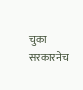चुका सरकारनेच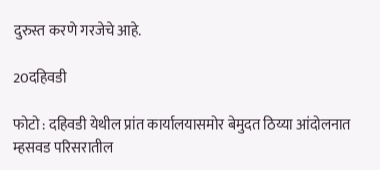दुरुस्त करणे गरजेचे आहे.

20दहिवडी

फोटो : दहिवडी येथील प्रांत कार्यालयासमोर बेमुदत ठिय्या आंदोलनात म्हसवड परिसरातील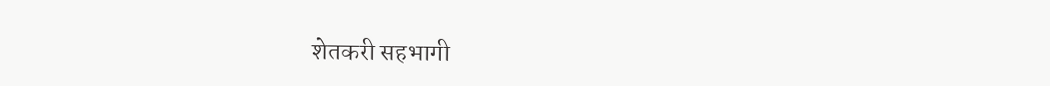शेतकरी सहभागी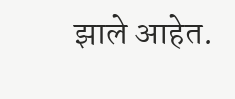झाले आहेत.